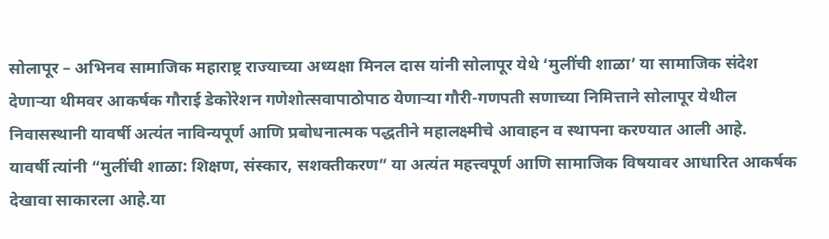सोलापूर – अभिनव सामाजिक महाराष्ट्र राज्याच्या अध्यक्षा मिनल दास यांनी सोलापूर येथे ‘मुलींची शाळा’ या सामाजिक संदेश देणाऱ्या थीमवर आकर्षक गौराई डेकोरेशन गणेशोत्सवापाठोपाठ येणाऱ्या गौरी-गणपती सणाच्या निमित्ताने सोलापूर येथील निवासस्थानी यावर्षी अत्यंत नाविन्यपूर्ण आणि प्रबोधनात्मक पद्धतीने महालक्ष्मीचे आवाहन व स्थापना करण्यात आली आहे.
यावर्षी त्यांनी “मुलींची शाळा: शिक्षण, संस्कार, सशक्तीकरण” या अत्यंत महत्त्वपूर्ण आणि सामाजिक विषयावर आधारित आकर्षक देखावा साकारला आहे.या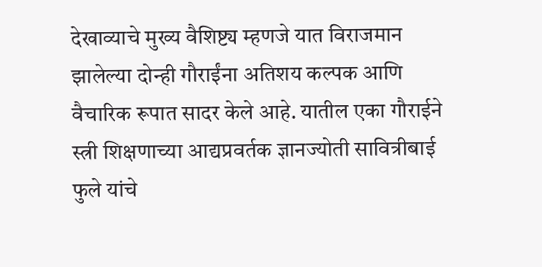देखाव्याचे मुख्य वैशिष्ट्य म्हणजे यात विराजमान झालेल्या दोन्ही गौराईंना अतिशय कल्पक आणि वैचारिक रूपात सादर केले आहे. यातील एका गौराईने स्त्री शिक्षणाच्या आद्यप्रवर्तक ज्ञानज्योती सावित्रीबाई फुले यांचे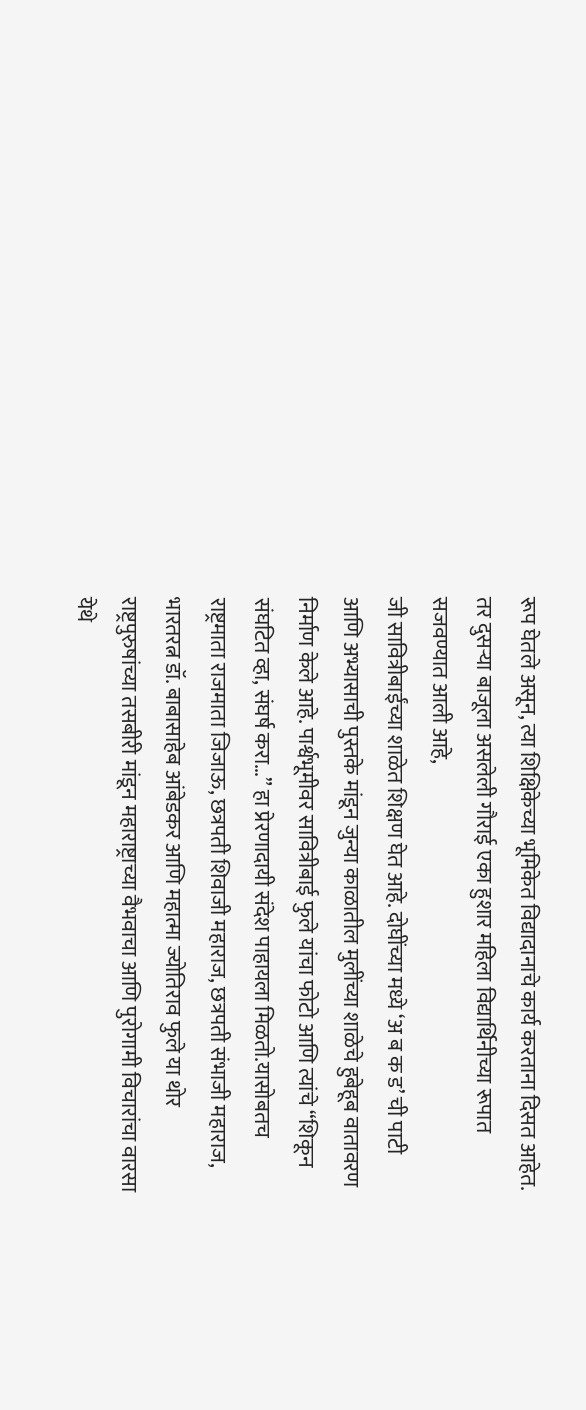रूप घेतले असून, त्या शिक्षिकेच्या भूमिकेत विद्यादानाचे कार्य करताना दिसत आहेत. तर दुसऱ्या बाजूला असलेली गौराई एका हुशार महिला विद्यार्थिनीच्या रूपात सजवण्यात आली आहे,
जी सावित्रीबाईंच्या शाळेत शिक्षण घेत आहे. दोघींच्या मध्ये ‘अ ब क ड’ ची पाटी आणि अभ्यासाची पुस्तके मांडून जुन्या काळातील मुलींच्या शाळेचे हुबेहूब वातावरण निर्माण केले आहे. पार्श्वभूमीवर सावित्रीबाई फुले यांचा फोटो आणि त्यांचे “शिकून संघटित व्हा, संघर्ष करा…” हा प्रेरणादायी संदेश पाहायला मिळतो.यासोबतच राष्ट्रमाता राजमाता जिजाऊ, छत्रपती शिवाजी महाराज, छत्रपती संभाजी महाराज, भारतरत्न डॉ. बाबासाहेब आंबेडकर आणि महात्मा ज्योतिराव फुले या थोर राष्ट्रपुरुषांच्या तसबीरी मांडून महाराष्ट्राच्या वैभवाचा आणि पुरोगामी विचारांचा वारसा येथे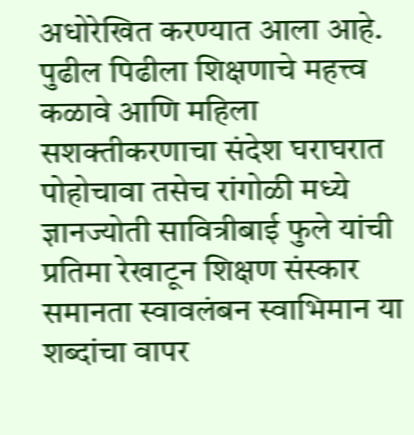अधोरेखित करण्यात आला आहे.
पुढील पिढीला शिक्षणाचे महत्त्व कळावे आणि महिला सशक्तीकरणाचा संदेश घराघरात पोहोचावा तसेच रांगोळी मध्ये ज्ञानज्योती सावित्रीबाई फुले यांची प्रतिमा रेखाटून शिक्षण संस्कार समानता स्वावलंबन स्वाभिमान या शब्दांचा वापर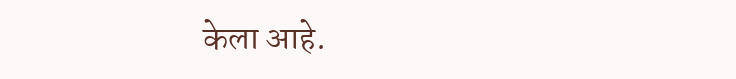केला आहे.